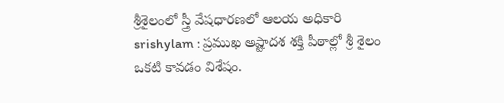శ్రీశైలంలో స్త్రీ వేషధారణలో ఆలయ అధికారి
srishylam : ప్రముఖ అష్టాదశ శక్తి పీఠాల్లో శ్రీ శైలం ఒకటి కావడం విశేషం.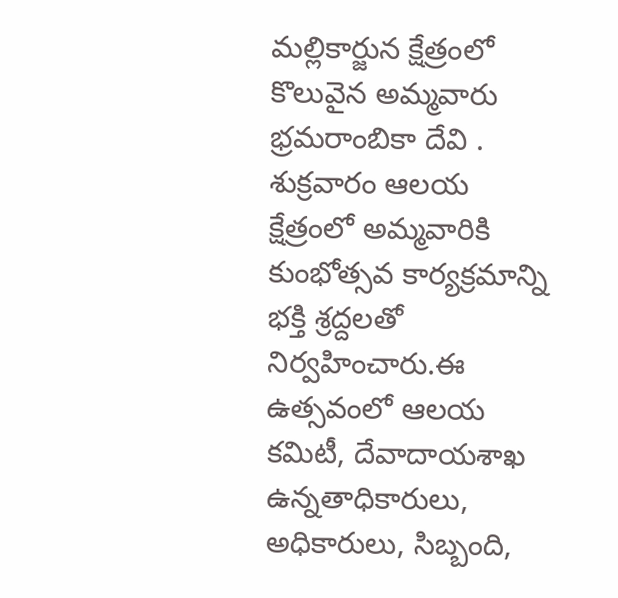మల్లికార్జున క్షేత్రంలో కొలువైన అమ్మవారు భ్రమరాంబికా దేవి . శుక్రవారం ఆలయ క్షేత్రంలో అమ్మవారికి కుంభోత్సవ కార్యక్రమాన్ని భక్తి శ్రద్దలతో నిర్వహించారు.ఈ ఉత్సవంలో ఆలయ కమిటీ, దేవాదాయశాఖ ఉన్నతాధికారులు, అధికారులు, సిబ్బంది,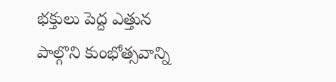భక్తులు పెద్ద ఎత్తున పాల్గొని కుంభోత్సవాన్ని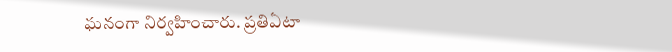ఘనంగా నిర్వహించారు. ప్రతిఏటా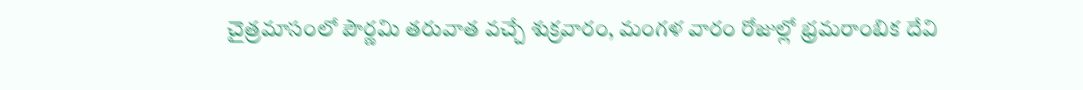చైత్రమాసంలో పౌర్ణమి తరువాత వచ్చే శుక్రవారం, మంగళ వారం రోజుల్లో భ్రమరాంబిక దేవి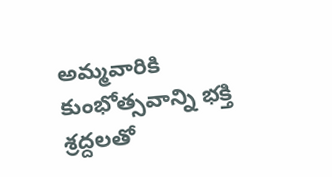అమ్మవారికి కుంభోత్సవాన్ని భక్తి శ్రద్దలతో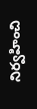నిర్వహించి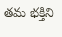తమ భక్తిని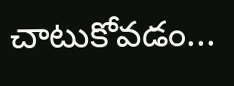చాటుకోవడం...